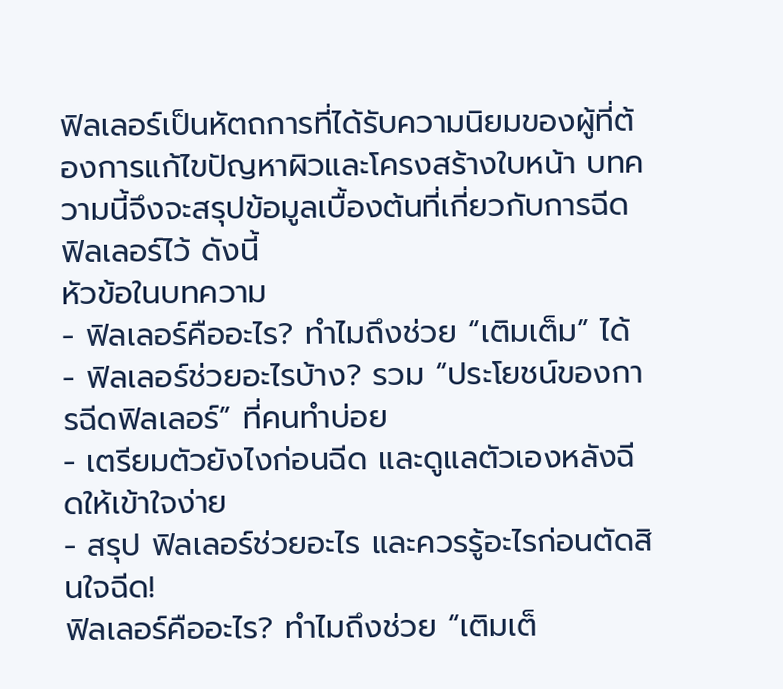ฟิลเลอร์เป็นหัตถการที่ได้รับความนิยมของผู้ที่ต้องการแก้ไขปัญหาผิวและโครงสร้างใบหน้า บทความนี้จึงจะสรุปข้อมูลเบื้องต้นที่เกี่ยวกับการฉีดฟิลเลอร์ไว้ ดังนี้
หัวข้อในบทความ
- ฟิลเลอร์คืออะไร? ทำไมถึงช่วย “เติมเต็ม” ได้
- ฟิลเลอร์ช่วยอะไรบ้าง? รวม “ประโยชน์ของการฉีดฟิลเลอร์” ที่คนทำบ่อย
- เตรียมตัวยังไงก่อนฉีด และดูแลตัวเองหลังฉีดให้เข้าใจง่าย
- สรุป ฟิลเลอร์ช่วยอะไร และควรรู้อะไรก่อนตัดสินใจฉีด!
ฟิลเลอร์คืออะไร? ทำไมถึงช่วย “เติมเต็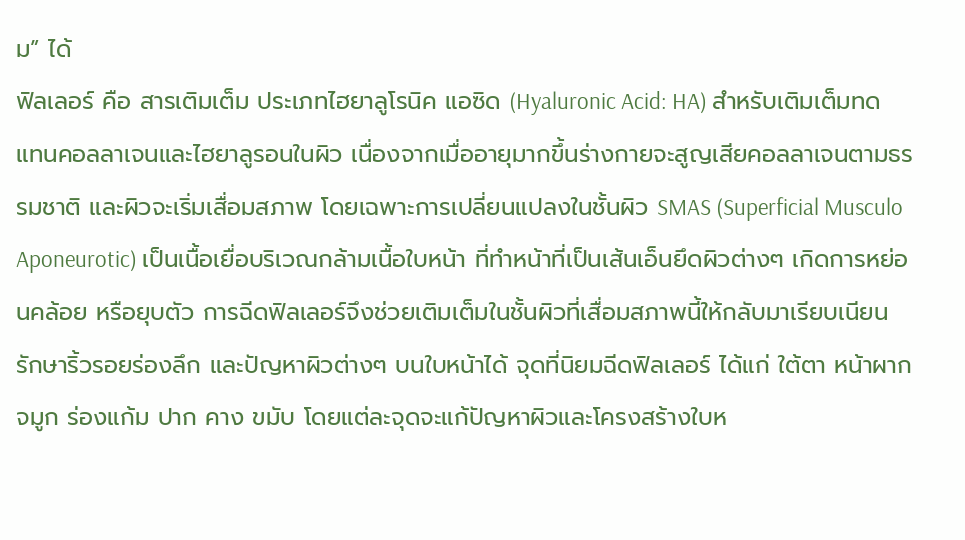ม” ได้
ฟิลเลอร์ คือ สารเติมเต็ม ประเภทไฮยาลูโรนิค แอซิด (Hyaluronic Acid: HA) สำหรับเติมเต็มทดแทนคอลลาเจนและไฮยาลูรอนในผิว เนื่องจากเมื่ออายุมากขึ้นร่างกายจะสูญเสียคอลลาเจนตามธรรมชาติ และผิวจะเริ่มเสื่อมสภาพ โดยเฉพาะการเปลี่ยนแปลงในชั้นผิว SMAS (Superficial Musculo Aponeurotic) เป็นเนื้อเยื่อบริเวณกล้ามเนื้อใบหน้า ที่ทำหน้าที่เป็นเส้นเอ็นยึดผิวต่างๆ เกิดการหย่อนคล้อย หรือยุบตัว การฉีดฟิลเลอร์จึงช่วยเติมเต็มในชั้นผิวที่เสื่อมสภาพนี้ให้กลับมาเรียบเนียน รักษาริ้วรอยร่องลึก และปัญหาผิวต่างๆ บนใบหน้าได้ จุดที่นิยมฉีดฟิลเลอร์ ได้แก่ ใต้ตา หน้าผาก จมูก ร่องแก้ม ปาก คาง ขมับ โดยแต่ละจุดจะแก้ปัญหาผิวและโครงสร้างใบห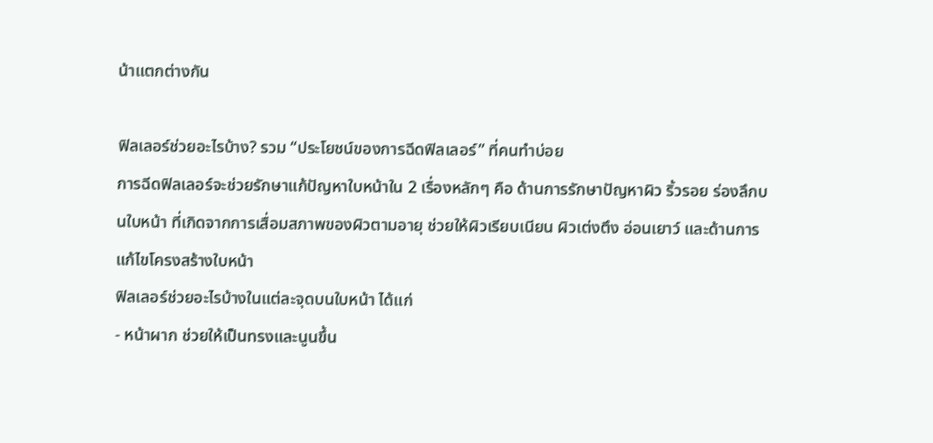น้าแตกต่างกัน

ฟิลเลอร์ช่วยอะไรบ้าง? รวม “ประโยชน์ของการฉีดฟิลเลอร์” ที่คนทำบ่อย
การฉีดฟิลเลอร์จะช่วยรักษาแก้ปัญหาใบหน้าใน 2 เรื่องหลักๆ คือ ด้านการรักษาปัญหาผิว ริ้วรอย ร่องลึกบนใบหน้า ที่เกิดจากการเสื่อมสภาพของผิวตามอายุ ช่วยให้ผิวเรียบเนียน ผิวเต่งตึง อ่อนเยาว์ และด้านการแก้ไขโครงสร้างใบหน้า
ฟิลเลอร์ช่วยอะไรบ้างในแต่ละจุดบนใบหน้า ได้แก่
- หน้าผาก ช่วยให้เป็นทรงและนูนขึ้น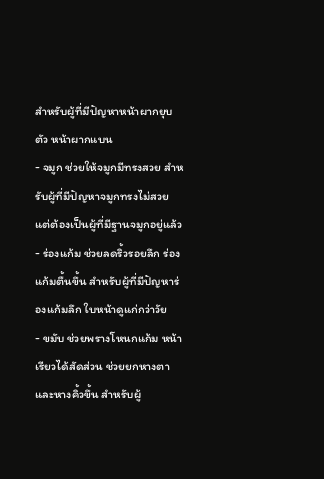สำหรับผู้ที่มีปัญหาหน้าผากยุบตัว หน้าผากแบน
- จมูก ช่วยให้จมูกมีทรงสวย สำหรับผู้ที่มีปัญหาจมูกทรงไม่สวย แต่ต้องเป็นผู้ที่มีฐานจมูกอยู่แล้ว
- ร่องแก้ม ช่วยลดริ้วรอยลึก ร่องแก้มตื้นขึ้น สำหรับผู้ที่มีปัญหาร่องแก้มลึก ใบหน้าดูแก่กว่าวัย
- ขมับ ช่วยพรางโหนกแก้ม หน้าเรียวได้สัดส่วน ช่วยยกหางตาและหางคิ้วขึ้น สำหรับผู้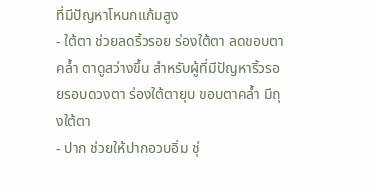ที่มีปัญหาโหนกแก้มสูง
- ใต้ตา ช่วยลดริ้วรอย ร่องใต้ตา ลดขอบตาคล้ำ ตาดูสว่างขึ้น สำหรับผู้ที่มีปัญหาริ้วรอยรอบดวงตา ร่องใต้ตายุบ ขอบตาคล้ำ มีถุงใต้ตา
- ปาก ช่วยให้ปากอวบอิ่ม ชุ่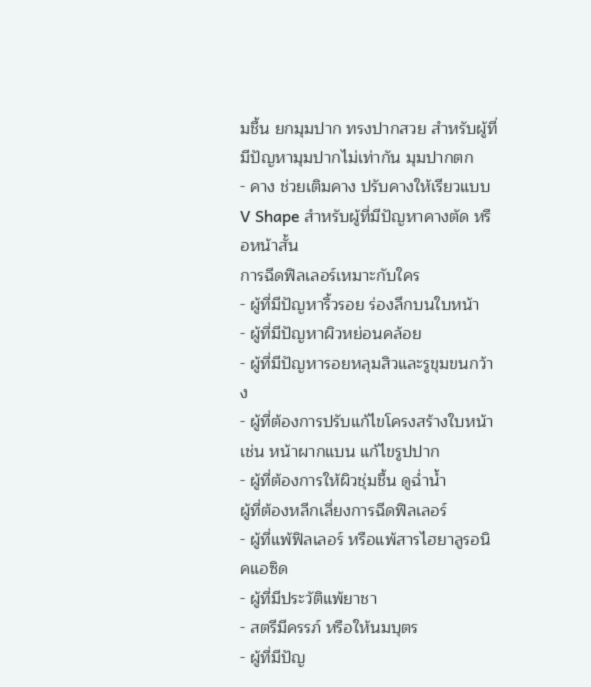มชื้น ยกมุมปาก ทรงปากสวย สำหรับผู้ที่มีปัญหามุมปากไม่เท่ากัน มุมปากตก
- คาง ช่วยเติมคาง ปรับคางให้เรียวแบบ V Shape สำหรับผู้ที่มีปัญหาคางตัด หรือหน้าสั้น
การฉีดฟิลเลอร์เหมาะกับใคร
- ผู้ที่มีปัญหาริ้วรอย ร่องลึกบนใบหน้า
- ผู้ที่มีปัญหาผิวหย่อนคล้อย
- ผู้ที่มีปัญหารอยหลุมสิวและรูขุมขนกว้าง
- ผู้ที่ต้องการปรับแก้ไขโครงสร้างใบหน้า เช่น หน้าผากแบน แก้ไขรูปปาก
- ผู้ที่ต้องการให้ผิวชุ่มชื้น ดูฉ่ำน้ำ
ผู้ที่ต้องหลีกเลี่ยงการฉีดฟิลเลอร์
- ผู้ที่แพ้ฟิลเลอร์ หรือแพ้สารไฮยาลูรอนิคแอซิด
- ผู้ที่มีประวัติแพ้ยาชา
- สตรีมีครรภ์ หรือให้นมบุตร
- ผู้ที่มีปัญ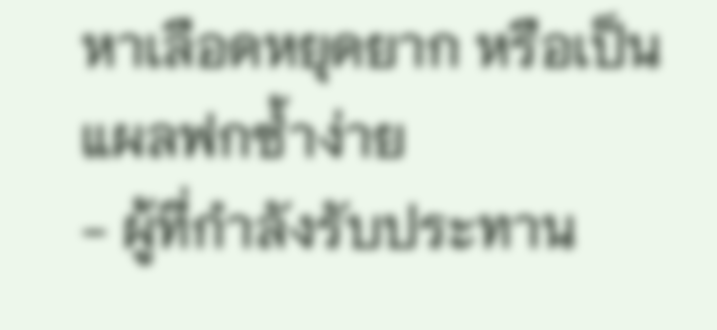หาเลือดหยุดยาก หรือเป็นแผลฟกซ้ำง่าย
- ผู้ที่กำลังรับประทาน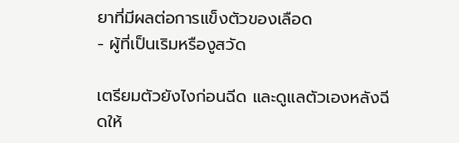ยาที่มีผลต่อการแข็งตัวของเลือด
- ผู้ที่เป็นเริมหรืองูสวัด

เตรียมตัวยังไงก่อนฉีด และดูแลตัวเองหลังฉีดให้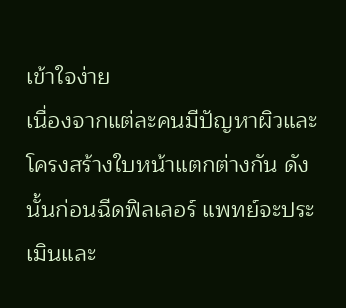เข้าใจง่าย
เนื่องจากแต่ละคนมีปัญหาผิวและโครงสร้างใบหน้าแตกต่างกัน ดังนั้นก่อนฉีดฟิลเลอร์ แพทย์จะประเมินและ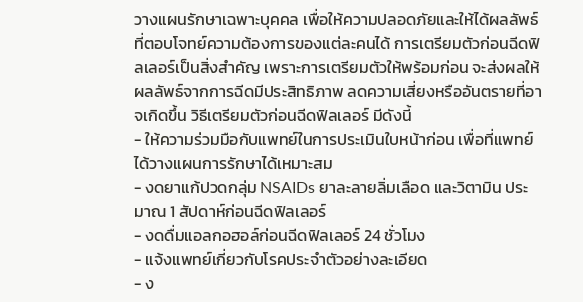วางแผนรักษาเฉพาะบุคคล เพื่อให้ความปลอดภัยและให้ได้ผลลัพธ์ที่ตอบโจทย์ความต้องการของแต่ละคนได้ การเตรียมตัวก่อนฉีดฟิลเลอร์เป็นสิ่งสำคัญ เพราะการเตรียมตัวให้พร้อมก่อน จะส่งผลให้ผลลัพธ์จากการฉีดมีประสิทธิภาพ ลดความเสี่ยงหรืออันตรายที่อาจเกิดขึ้น วิธีเตรียมตัวก่อนฉีดฟิลเลอร์ มีดังนี้
- ให้ความร่วมมือกับแพทย์ในการประเมินใบหน้าก่อน เพื่อที่แพทย์ได้วางแผนการรักษาได้เหมาะสม
- งดยาแก้ปวดกลุ่ม NSAIDs ยาละลายลิ่มเลือด และวิตามิน ประมาณ 1 สัปดาห์ก่อนฉีดฟิลเลอร์
- งดดื่มแอลกอฮอล์ก่อนฉีดฟิลเลอร์ 24 ชั่วโมง
- แจ้งแพทย์เกี่ยวกับโรคประจำตัวอย่างละเอียด
- ง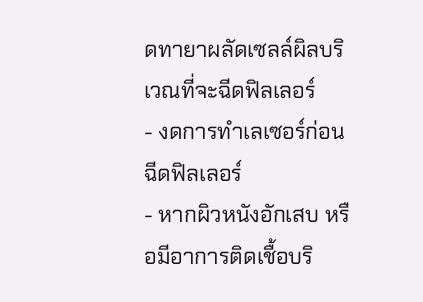ดทายาผลัดเซลล์ผิลบริเวณที่จะฉีดฟิลเลอร์
- งดการทำเลเซอร์ก่อนฉีดฟิลเลอร์
- หากผิวหนังอักเสบ หรือมีอาการติดเชื้อบริ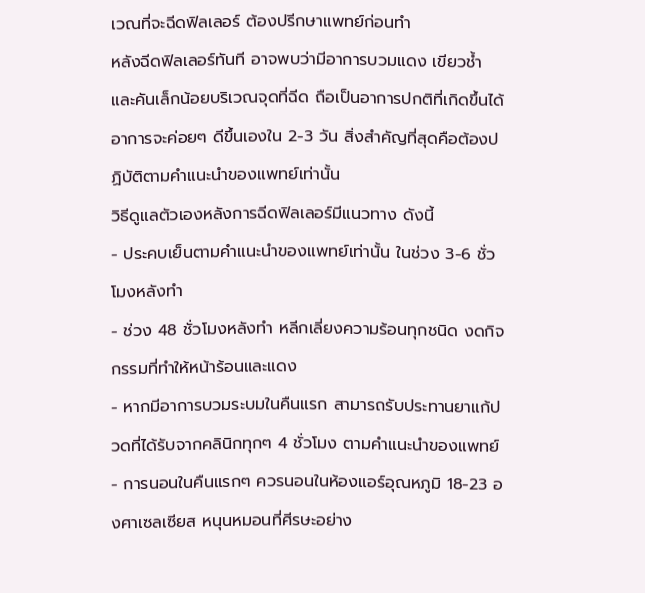เวณที่จะฉีดฟิลเลอร์ ต้องปรีกษาแพทย์ก่อนทำ
หลังฉีดฟิลเลอร์ทันที อาจพบว่ามีอาการบวมแดง เขียวช้ำและคันเล็กน้อยบริเวณจุดที่ฉีด ถือเป็นอาการปกติที่เกิดขึ้นได้ อาการจะค่อยๆ ดีขึ้นเองใน 2-3 วัน สิ่งสำคัญที่สุดคือต้องปฏิบัติตามคำแนะนำของแพทย์เท่านั้น
วิธีดูแลตัวเองหลังการฉีดฟิลเลอร์มีแนวทาง ดังนี้
- ประคบเย็นตามคำแนะนำของแพทย์เท่านั้น ในช่วง 3-6 ชั่วโมงหลังทำ
- ช่วง 48 ชั่วโมงหลังทำ หลีกเลี่ยงความร้อนทุกชนิด งดกิจกรรมที่ทำให้หน้าร้อนและแดง
- หากมีอาการบวมระบมในคืนแรก สามารถรับประทานยาแก้ปวดที่ได้รับจากคลินิกทุกๆ 4 ชั่วโมง ตามคำแนะนำของแพทย์
- การนอนในคืนแรกๆ ควรนอนในห้องแอร์อุณหภูมิ 18-23 องศาเซลเซียส หนุนหมอนที่ศีรษะอย่าง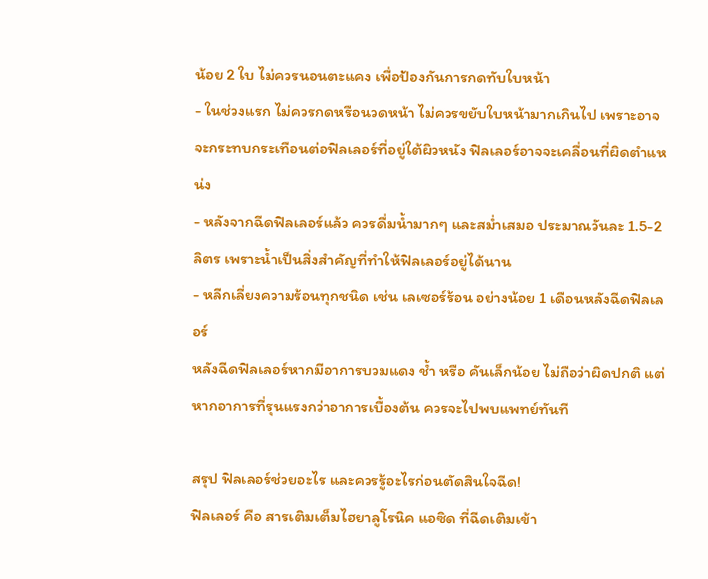น้อย 2 ใบ ไม่ควรนอนตะแคง เพื่อป้องกันการกดทับใบหน้า
- ในช่วงแรก ไม่ควรกดหรือนวดหน้า ไม่ควรขยับใบหน้ามากเกินไป เพราะอาจจะกระทบกระเทือนต่อฟิลเลอร์ที่อยู่ใต้ผิวหนัง ฟิลเลอร์อาจจะเคลื่อนที่ผิดตำแหน่ง
- หลังจากฉีดฟิลเลอร์แล้ว ควรดื่มน้ำมากๆ และสม่ำเสมอ ประมาณวันละ 1.5-2 ลิตร เพราะน้ำเป็นสิ่งสำคัญที่ทำให้ฟิลเลอร์อยู่ได้นาน
- หลีกเลี่ยงความร้อนทุกชนิด เช่น เลเซอร์ร้อน อย่างน้อย 1 เดือนหลังฉีดฟิลเลอร์
หลังฉีดฟิลเลอร์หากมีอาการบวมแดง ช้ำ หรือ คันเล็กน้อย ไม่ถือว่าผิดปกติ แต่หากอาการที่รุนแรงกว่าอาการเบื้องต้น ควรจะไปพบแพทย์ทันที

สรุป ฟิลเลอร์ช่วยอะไร และควรรู้อะไรก่อนตัดสินใจฉีด!
ฟิลเลอร์ คือ สารเติมเต็มไฮยาลูโรนิค แอซิด ที่ฉีดเติมเข้า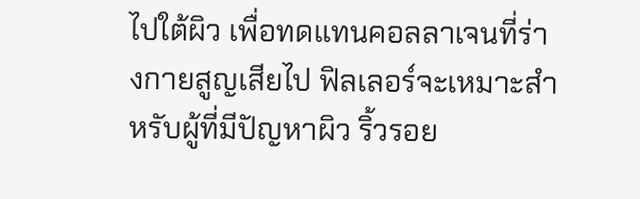ไปใต้ผิว เพื่อทดแทนคอลลาเจนที่ร่างกายสูญเสียไป ฟิลเลอร์จะเหมาะสำหรับผู้ที่มีปัญหาผิว ริ้วรอย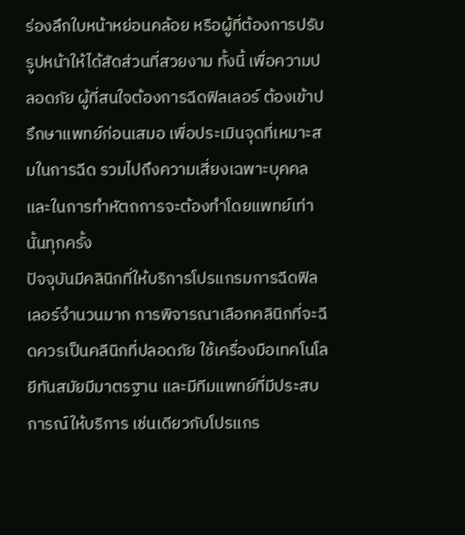ร่องลึกใบหน้าหย่อนคล้อย หรือผู้ที่ต้องการปรับรูปหน้าให้ได้สัดส่วนที่สวยงาม ทั้งนี้ เพื่อความปลอดภัย ผู้ที่สนใจต้องการฉีดฟิลเลอร์ ต้องเข้าปรึกษาแพทย์ก่อนเสมอ เพื่อประเมินจุดที่เหมาะสมในการฉีด รวมไปถึงความเสี่ยงเฉพาะบุคคล และในการทำหัตถการจะต้องทำโดยแพทย์เท่านั้นทุกครั้ง
ปัจจุบันมีคลินิกที่ให้บริการโปรแกรมการฉีดฟิลเลอร์จำนวนมาก การพิจารณาเลือกคลินิกที่จะฉีดควรเป็นคลีนิกที่ปลอดภัย ใช้เครื่องมือเทคโนโลยีทันสมัยมีมาตรฐาน และมีทีมแพทย์ที่มีประสบการณ์ให้บริการ เช่นเดียวกับโปรแกร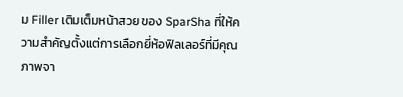ม Filler เติมเต็มหน้าสวย ของ SparSha ที่ให้ความสำคัญตั้งแต่การเลือกยี่ห้อฟิลเลอร์ที่มีคุณภาพจา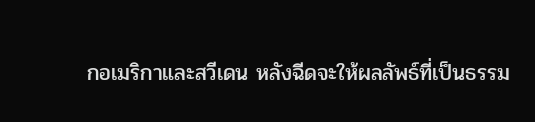กอเมริกาและสวีเดน หลังฉีดจะให้ผลลัพธ์ที่เป็นธรรม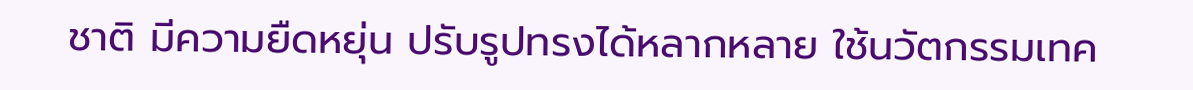ชาติ มีความยืดหยุ่น ปรับรูปทรงได้หลากหลาย ใช้นวัตกรรมเทค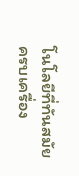โนโลยีที่ทันสมัย ครบเครื่อง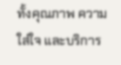ทั้งคุณภาพ ความใส่ใจ และบริการ